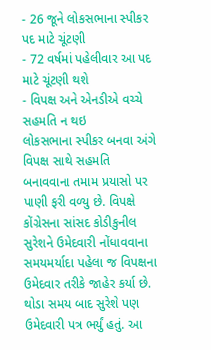- 26 જૂને લોકસભાના સ્પીકર પદ માટે ચૂંટણી
- 72 વર્ષમાં પહેલીવાર આ પદ માટે ચૂંટણી થશે
- વિપક્ષ અને એનડીએ વચ્ચે સહમતિ ન થઇ
લોકસભાના સ્પીકર બનવા અંગે વિપક્ષ સાથે સહમતિ બનાવવાના તમામ પ્રયાસો પર પાણી ફરી વળ્યુ છે. વિપક્ષે કોંગ્રેસના સાંસદ કોડીકુનીલ સુરેશને ઉમેદવારી નોંધાવવાના સમયમર્યાદા પહેલા જ વિપક્ષના ઉમેદવાર તરીકે જાહેર કર્યા છે. થોડા સમય બાદ સુરેશે પણ ઉમેદવારી પત્ર ભર્યું હતું. આ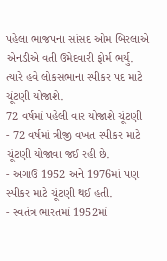પહેલા ભાજપના સાંસદ ઓમ બિરલાએ એનડીએ વતી ઉમેદવારી ફોર્મ ભર્યુ. ત્યારે હવે લોકસભાના સ્પીકર પદ માટે ચૂંટણી યોજાશે.
72 વર્ષમાં પહેલી વાર યોજાશે ચૂંટણી
- 72 વર્ષમાં ત્રીજી વખત સ્પીકર માટે ચૂંટણી યોજાવા જઈ રહી છે.
- અગાઉ 1952 અને 1976માં પણ સ્પીકર માટે ચૂંટણી થઈ હતી.
- સ્વતંત્ર ભારતમાં 1952માં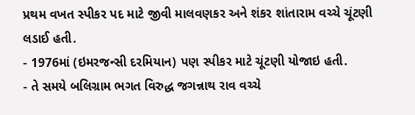પ્રથમ વખત સ્પીકર પદ માટે જીવી માલવણકર અને શંકર શાંતારામ વચ્ચે ચૂંટણી લડાઈ હતી.
- 1976માં (ઇમરજન્સી દરમિયાન) પણ સ્પીકર માટે ચૂંટણી યોજાઇ હતી.
- તે સમયે બલિગ્રામ ભગત વિરુદ્ધ જગન્નાથ રાવ વચ્ચે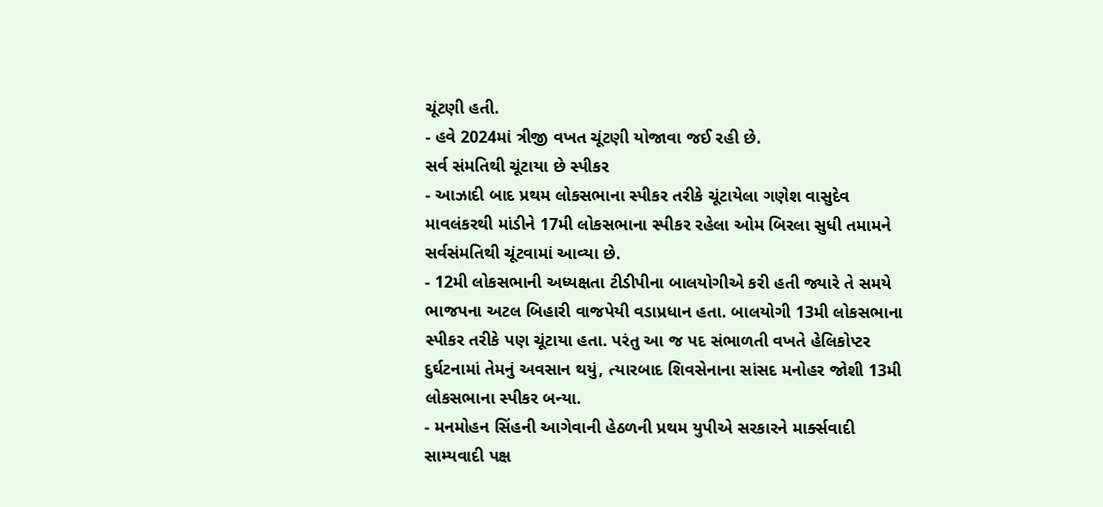ચૂંટણી હતી.
- હવે 2024માં ત્રીજી વખત ચૂંટણી યોજાવા જઈ રહી છે.
સર્વ સંમતિથી ચૂંટાયા છે સ્પીકર
- આઝાદી બાદ પ્રથમ લોકસભાના સ્પીકર તરીકે ચૂંટાયેલા ગણેશ વાસુદેવ માવલંકરથી માંડીને 17મી લોકસભાના સ્પીકર રહેલા ઓમ બિરલા સુધી તમામને સર્વસંમતિથી ચૂંટવામાં આવ્યા છે.
- 12મી લોકસભાની અધ્યક્ષતા ટીડીપીના બાલયોગીએ કરી હતી જ્યારે તે સમયે ભાજપના અટલ બિહારી વાજપેયી વડાપ્રધાન હતા. બાલયોગી 13મી લોકસભાના સ્પીકર તરીકે પણ ચૂંટાયા હતા. પરંતુ આ જ પદ સંભાળતી વખતે હેલિકોપ્ટર દુર્ઘટનામાં તેમનું અવસાન થયું, ત્યારબાદ શિવસેનાના સાંસદ મનોહર જોશી 13મી લોકસભાના સ્પીકર બન્યા.
- મનમોહન સિંહની આગેવાની હેઠળની પ્રથમ યુપીએ સરકારને માર્ક્સવાદી સામ્યવાદી પક્ષ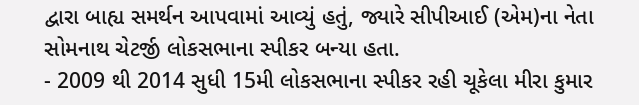દ્વારા બાહ્ય સમર્થન આપવામાં આવ્યું હતું, જ્યારે સીપીઆઈ (એમ)ના નેતા સોમનાથ ચેટર્જી લોકસભાના સ્પીકર બન્યા હતા.
- 2009 થી 2014 સુધી 15મી લોકસભાના સ્પીકર રહી ચૂકેલા મીરા કુમાર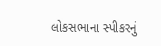લોકસભાના સ્પીકરનું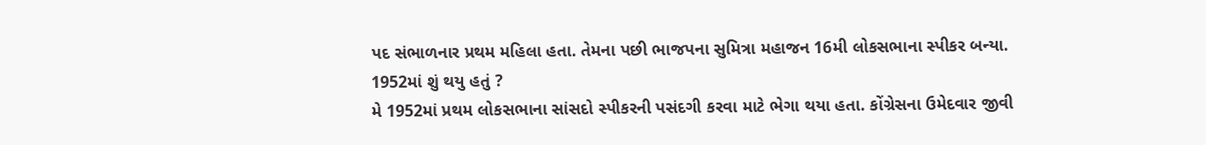પદ સંભાળનાર પ્રથમ મહિલા હતા. તેમના પછી ભાજપના સુમિત્રા મહાજન 16મી લોકસભાના સ્પીકર બન્યા.
1952માં શું થયુ હતું ?
મે 1952માં પ્રથમ લોકસભાના સાંસદો સ્પીકરની પસંદગી કરવા માટે ભેગા થયા હતા. કોંગ્રેસના ઉમેદવાર જીવી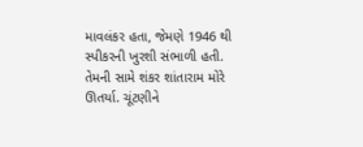માવલંકર હતા, જેમણે 1946 થી સ્પીકરની ખુરશી સંભાળી હતી. તેમની સામે શંકર શાંતારામ મોરે ઊતર્યા. ચૂંટણીને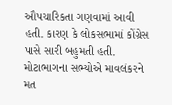ઔપચારિકતા ગણવામાં આવી હતી. કારણ કે લોકસભામાં કોંગ્રેસ પાસે સારી બહુમતી હતી. મોટાભાગના સભ્યોએ માવલંકરને મત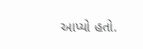આપ્યો હતો.